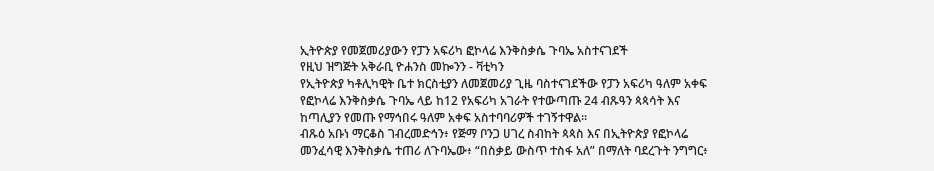ኢትዮጵያ የመጀመሪያውን የፓን አፍሪካ ፎኮላሬ እንቅስቃሴ ጉባኤ አስተናገደች
የዚህ ዝግጅት አቅራቢ ዮሐንስ መኰንን - ቫቲካን
የኢትዮጵያ ካቶሊካዊት ቤተ ክርስቲያን ለመጀመሪያ ጊዜ ባስተናገደችው የፓን አፍሪካ ዓለም አቀፍ የፎኮላሬ እንቅስቃሴ ጉባኤ ላይ ከ12 የአፍሪካ አገራት የተውጣጡ 24 ብጹዓን ጳጳሳት እና ከጣሊያን የመጡ የማኅበሩ ዓለም አቀፍ አስተባባሪዎች ተገኝተዋል።
ብጹዕ አቡነ ማርቆስ ገብረመድኅን፥ የጅማ ቦንጋ ሀገረ ስብከት ጳጳስ እና በኢትዮጵያ የፎኮላሬ መንፈሳዊ እንቅስቃሴ ተጠሪ ለጉባኤው፥ “በስቃይ ውስጥ ተስፋ አለ” በማለት ባደረጉት ንግግር፥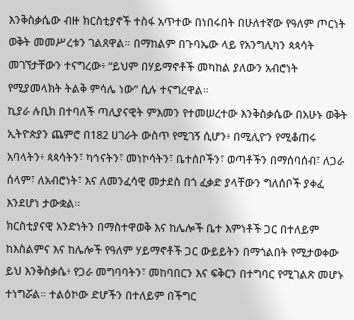እንቅስቃሴው ብዙ ክርስቲያኖች ተስፋ አጥተው በነበሩበት በሁለተኛው የዓለም ጦርነት ወቅት መመሥረቱን ገልጸዋል። በማከልም በጉባኤው ላይ የአንግሊካን ጳጳሳት መገኘታቸውን ተናግረው፥ “ይህም በሃይማኖቶች መካከል ያለውን አብሮነት የሚያመላክት ትልቅ ምሳሌ ነው” ሲሉ ተናግረዋል።
ኪያራ ሉቢክ በተባለች ጣሊያናዊት ምእመን የተመሠረተው እንቅስቃሴው በአሁኑ ወቅት ኢትዮጵያን ጨምሮ በ182 ሀገራት ውስጥ የሚገኝ ሲሆን፥ በሚሊዮን የሚቆጠሩ አባላትን፥ ጳጳሳትን፣ ካኅናትን፣ መነኮሳትን፣ ቤተሰቦችን፣ ወጣቶችን በማሰባሰብ፣ ለጋራ ሰላም፣ ለአብሮነት፣ እና ለመንፈሳዊ መታደስ በጎ ፈቃድ ያላቸውን ግለሰቦች ያቀፈ እንደሆነ ታውቋል።
ክርስቲያናዊ አንድነትን በማስተዋወቅ እና ከሌሎች ቤተ እምነቶች ጋር በተለይም ከእስልምና እና ከሌሎች የዓለም ሃይማኖቶች ጋር ውይይትን በማጎልበት የሚታወቀው ይህ እንቅስቃሴ፥ የጋራ መግባባትን፣ መከባበርን እና ፍቅርን በተግባር የሚገልጽ መሆኑ ተነግሯል። ተልዕኮው ድሆችን በተለይም በችግር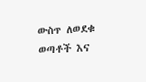ውስጥ ለወደቁ ወጣቶች እና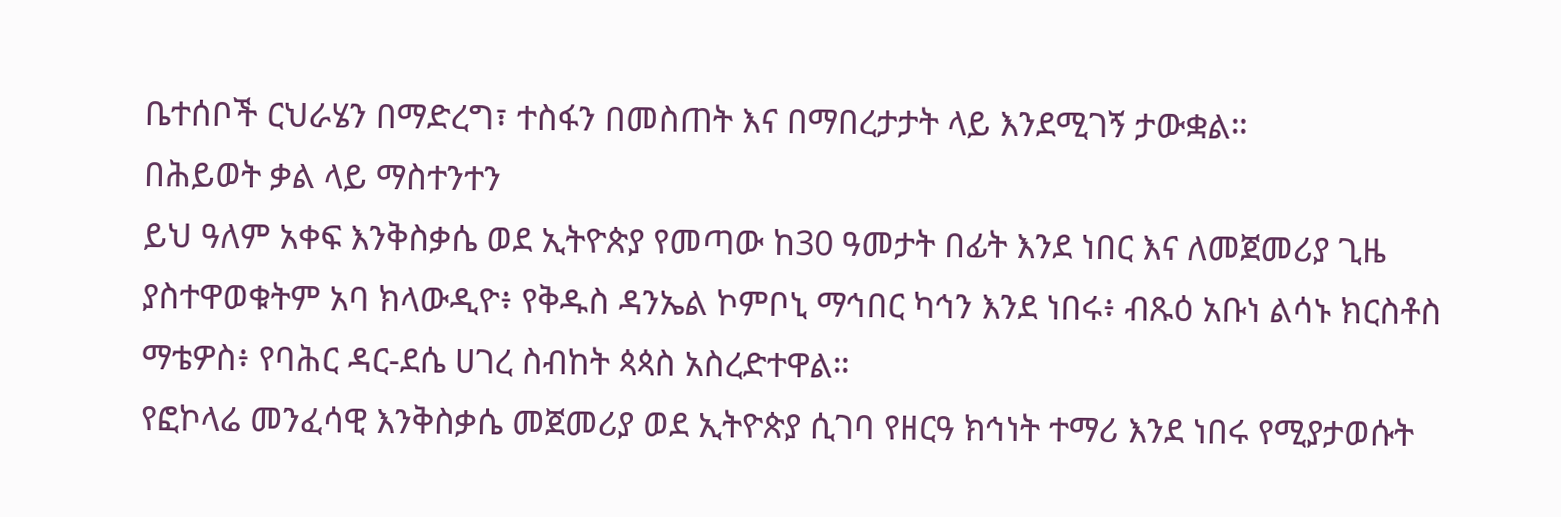ቤተሰቦች ርህራሄን በማድረግ፣ ተስፋን በመስጠት እና በማበረታታት ላይ እንደሚገኝ ታውቋል።
በሕይወት ቃል ላይ ማስተንተን
ይህ ዓለም አቀፍ እንቅስቃሴ ወደ ኢትዮጵያ የመጣው ከ30 ዓመታት በፊት እንደ ነበር እና ለመጀመሪያ ጊዜ ያስተዋወቁትም አባ ክላውዲዮ፥ የቅዱስ ዳንኤል ኮምቦኒ ማኅበር ካኅን እንደ ነበሩ፥ ብጹዕ አቡነ ልሳኑ ክርስቶስ ማቴዎስ፥ የባሕር ዳር-ደሴ ሀገረ ስብከት ጳጳስ አስረድተዋል።
የፎኮላሬ መንፈሳዊ እንቅስቃሴ መጀመሪያ ወደ ኢትዮጵያ ሲገባ የዘርዓ ክኅነት ተማሪ እንደ ነበሩ የሚያታወሱት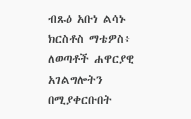ብጹዕ አቡነ ልሳኑ ክርስቶስ ማቴዎስ፥ ለወጣቶች ሐዋርያዊ አገልግሎትን በሚያቀርቡበት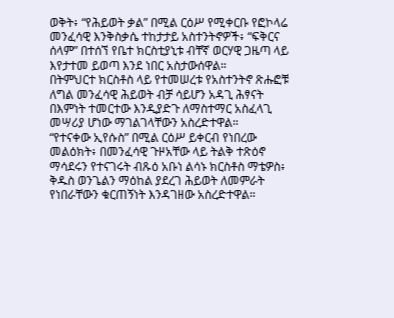ወቅት፥ “የሕይወት ቃል” በሚል ርዕሥ የሚቀርቡ የፎኮላሬ መንፈሳዊ እንቅስቃሴ ተከታታይ አስተንትኖዎች፥ “ፍቅርና ሰላም” በተሰኘ የቤተ ክርስቲያኒቱ ብቸኛ ወርሃዊ ጋዜጣ ላይ እየታተመ ይወጣ እንደ ነበር አስታውሰዋል።
በትምህርተ ክርስቶስ ላይ የተመሠረቱ የአስተንትኖ ጽሑፎቹ ለግል መንፈሳዊ ሕይወት ብቻ ሳይሆን አዳጊ ሕፃናት በእምነት ተመርተው እንዲያድጉ ለማስተማር አስፈላጊ መሣሪያ ሆነው ማገልገላቸውን አስረድተዋል።
“የተናቀው ኢየሱስ” በሚል ርዕሥ ይቀርብ የነበረው መልዕክት፥ በመንፈሳዊ ጉዞአቸው ላይ ትልቅ ተጽዕኖ ማሳደሩን የተናገሩት ብጹዕ አቡነ ልሳኑ ክርስቶስ ማቴዎስ፥ ቅዱስ ወንጌልን ማዕከል ያደረገ ሕይወት ለመምራት የነበራቸውን ቁርጠኝነት እንዳገዘው አስረድተዋል።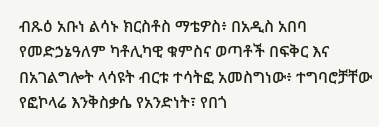ብጹዕ አቡነ ልሳኑ ክርስቶስ ማቴዎስ፥ በአዲስ አበባ የመድኃኔዓለም ካቶሊካዊ ቁምስና ወጣቶች በፍቅር እና በአገልግሎት ላሳዩት ብርቱ ተሳትፎ አመስግነው፥ ተግባሮቻቸው የፎኮላሬ እንቅስቃሴ የአንድነት፣ የበጎ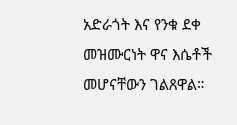አድራጎት እና የንቁ ደቀ መዝሙርነት ዋና እሴቶች መሆናቸውን ገልጸዋል።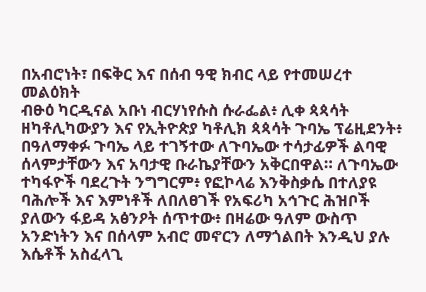በአብሮነት፣ በፍቅር እና በሰብ ዓዊ ክብር ላይ የተመሠረተ መልዕክት
ብፁዕ ካርዲናል አቡነ ብርሃነየሱስ ሱራፌል፥ ሊቀ ጳጳሳት ዘካቶሊካውያን እና የኢትዮጵያ ካቶሊክ ጳጳሳት ጉባኤ ፕሬዚደንት፥ በዓለማቀፉ ጉባኤ ላይ ተገኝተው ለጉባኤው ተሳታፊዎች ልባዊ ሰላምታቸውን እና አባታዊ ቡራኬያቸውን አቅርበዋል። ለጉባኤው ተካፋዮች ባደረጉት ንግግርም፥ የፎኮላሬ እንቅስቃሴ በተለያዩ ባሕሎች እና እምነቶች ለበለፀገች የአፍሪካ አኅጉር ሕዝቦች ያለውን ፋይዳ አፅንዖት ሰጥተው፥ በዛሬው ዓለም ውስጥ አንድነትን እና በሰላም አብሮ መኖርን ለማጎልበት እንዲህ ያሉ እሴቶች አስፈላጊ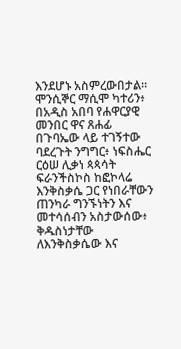እንደሆኑ አስምረውበታል።
ሞንሲኞር ማሲሞ ካተሪን፥ በአዲስ አበባ የሐዋርያዊ መንበር ዋና ጸሐፊ በጉባኤው ላይ ተገኝተው ባደረጉት ንግግር፥ ነፍስሔር ርዕሠ ሊቃነ ጳጳሳት ፍራንችስኮስ ከፎኮላሬ እንቅስቃሴ ጋር የነበራቸውን ጠንካራ ግንኙነትን እና መተሳሰብን አስታውሰው፥ ቅዱስነታቸው ለእንቅስቃሴው እና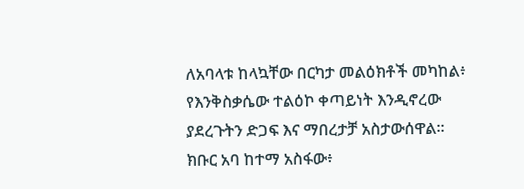ለአባላቱ ከላኳቸው በርካታ መልዕክቶች መካከል፥ የእንቅስቃሴው ተልዕኮ ቀጣይነት እንዲኖረው ያደረጉትን ድጋፍ እና ማበረታቻ አስታውሰዋል።
ክቡር አባ ከተማ አስፋው፥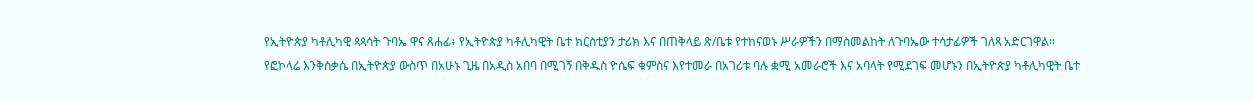የኢትዮጵያ ካቶሊካዊ ጳጳሳት ጉባኤ ዋና ጸሐፊ፥ የኢትዮጵያ ካቶሊካዊት ቤተ ክርስቲያን ታሪክ እና በጠቅላይ ጽ/ቤቱ የተከናወኑ ሥራዎችን በማስመልከት ለጉባኤው ተሳታፊዎች ገለጻ አድርገዋል።
የፎኮላሬ እንቅስቃሴ በኢትዮጵያ ውስጥ በአሁኑ ጊዜ በአዲስ አበባ በሚገኝ በቅዱስ ዮሴፍ ቁምስና እየተመራ በአገሪቱ ባሉ ቋሚ አመራሮች እና አባላት የሚደገፍ መሆኑን በኢትዮጵያ ካቶሊካዊት ቤተ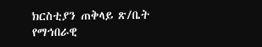ክርስቲያን ጠቅላይ ጽ/ቤት የማኅበራዊ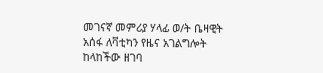መገናኛ መምሪያ ሃላፊ ወ/ት ቤዛዊት አሰፋ ለቫቲካን የዜና አገልግሎት ከላከችው ዘገባ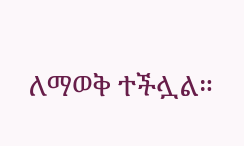ለማወቅ ተችሏል።